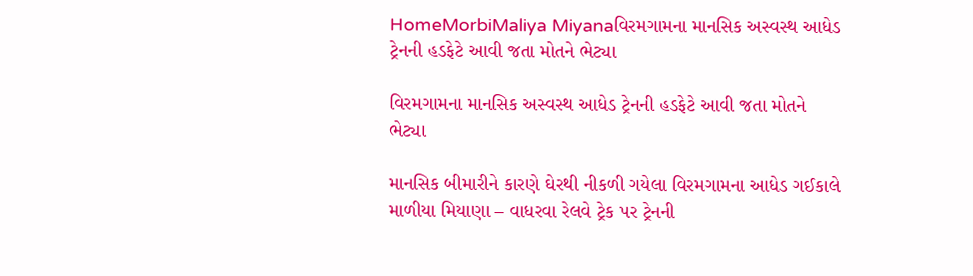HomeMorbiMaliya Miyanaવિરમગામના માનસિક અસ્વસ્થ આધેડ ટ્રેનની હડફેટે આવી જતા મોતને ભેટ્યા

વિરમગામના માનસિક અસ્વસ્થ આધેડ ટ્રેનની હડફેટે આવી જતા મોતને ભેટ્યા

માનસિક બીમારીને કારણે ઘેરથી નીકળી ગયેલા વિરમગામના આધેડ ગઈકાલે માળીયા મિયાણા – વાધરવા રેલવે ટ્રેક પર ટ્રેનની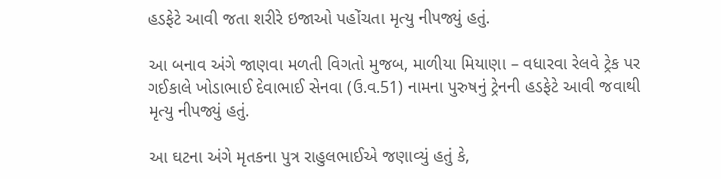હડફેટે આવી જતા શરીરે ઇજાઓ પહોંચતા મૃત્યુ નીપજ્યું હતું.

આ બનાવ અંગે જાણવા મળતી વિગતો મુજબ, માળીયા મિયાણા – વધારવા રેલવે ટ્રેક પર ગઈકાલે ખોડાભાઈ દેવાભાઈ સેનવા (ઉ.વ.51) નામના પુરુષનું ટ્રેનની હડફેટે આવી જવાથી મૃત્યુ નીપજ્યું હતું.

આ ઘટના અંગે મૃતકના પુત્ર રાહુલભાઈએ જણાવ્યું હતું કે,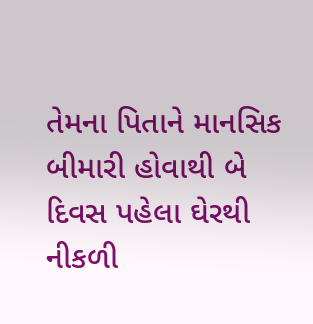તેમના પિતાને માનસિક બીમારી હોવાથી બે દિવસ પહેલા ઘેરથી નીકળી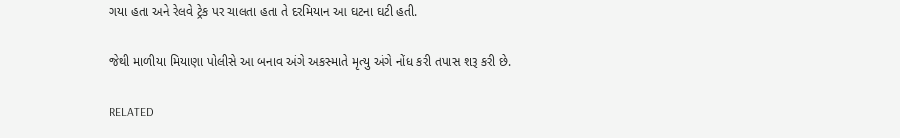ગયા હતા અને રેલવે ટ્રેક પર ચાલતા હતા તે દરમિયાન આ ઘટના ઘટી હતી.

જેથી માળીયા મિયાણા પોલીસે આ બનાવ અંગે અકસ્માતે મૃત્યુ અંગે નોંધ કરી તપાસ શરૂ કરી છે.

RELATED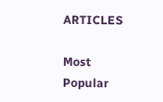ARTICLES

Most Popular